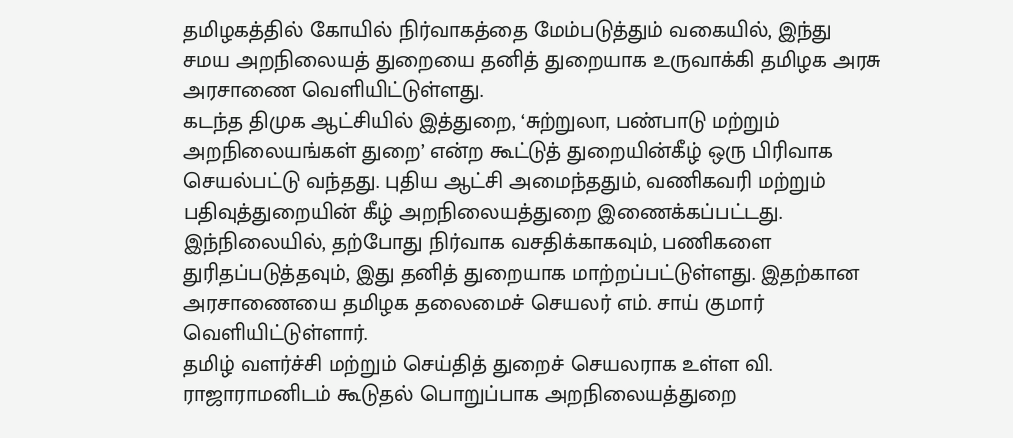தமிழகத்தில் கோயில் நிர்வாகத்தை மேம்படுத்தும் வகையில், இந்து சமய அறநிலையத் துறையை தனித் துறையாக உருவாக்கி தமிழக அரசு அரசாணை வெளியிட்டுள்ளது.
கடந்த திமுக ஆட்சியில் இத்துறை, ‘சுற்றுலா, பண்பாடு மற்றும் அறநிலையங்கள் துறை’ என்ற கூட்டுத் துறையின்கீழ் ஒரு பிரிவாக செயல்பட்டு வந்தது. புதிய ஆட்சி அமைந்ததும், வணிகவரி மற்றும் பதிவுத்துறையின் கீழ் அறநிலையத்துறை இணைக்கப்பட்டது.
இந்நிலையில், தற்போது நிர்வாக வசதிக்காகவும், பணிகளை துரிதப்படுத்தவும், இது தனித் துறையாக மாற்றப்பட்டுள்ளது. இதற்கான அரசாணையை தமிழக தலைமைச் செயலர் எம். சாய் குமார் வெளியிட்டுள்ளார்.
தமிழ் வளர்ச்சி மற்றும் செய்தித் துறைச் செயலராக உள்ள வி. ராஜாராமனிடம் கூடுதல் பொறுப்பாக அறநிலையத்துறை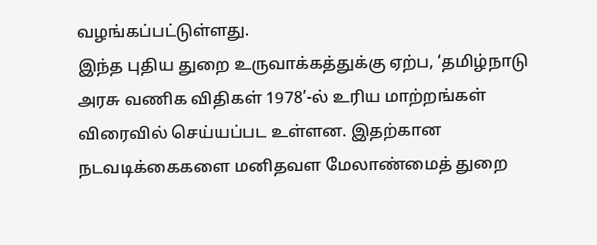வழங்கப்பட்டுள்ளது.
இந்த புதிய துறை உருவாக்கத்துக்கு ஏற்ப, ‘தமிழ்நாடு அரசு வணிக விதிகள் 1978’-ல் உரிய மாற்றங்கள் விரைவில் செய்யப்பட உள்ளன. இதற்கான நடவடிக்கைகளை மனிதவள மேலாண்மைத் துறை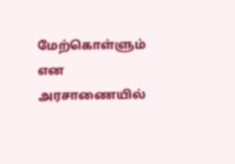மேற்கொள்ளும் என அரசாணையில்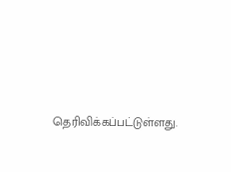தெரிவிக்கப்பட்டுள்ளது.